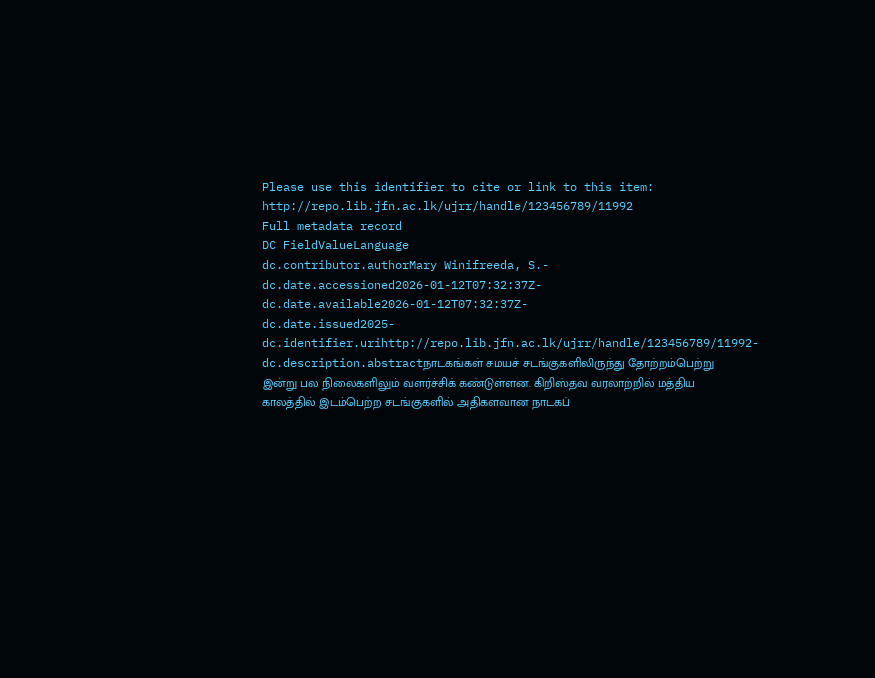Please use this identifier to cite or link to this item: http://repo.lib.jfn.ac.lk/ujrr/handle/123456789/11992
Full metadata record
DC FieldValueLanguage
dc.contributor.authorMary Winifreeda, S.-
dc.date.accessioned2026-01-12T07:32:37Z-
dc.date.available2026-01-12T07:32:37Z-
dc.date.issued2025-
dc.identifier.urihttp://repo.lib.jfn.ac.lk/ujrr/handle/123456789/11992-
dc.description.abstractநாடகங்கள் சமயச் சடங்குகளிலிருந்து தோற்றம்பெற்று இன்று பல நிலைகளிலும் வளர்ச்சிக் கண்டுள்ளன. கிறிஸ்தவ வரலாற்றில் மத்திய காலத்தில் இடம்பெற்ற சடங்குகளில் அதிகளவான நாடகப்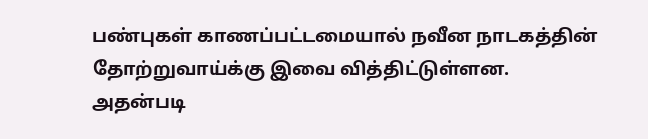பண்புகள் காணப்பட்டமையால் நவீன நாடகத்தின் தோற்றுவாய்க்கு இவை வித்திட்டுள்ளன. அதன்படி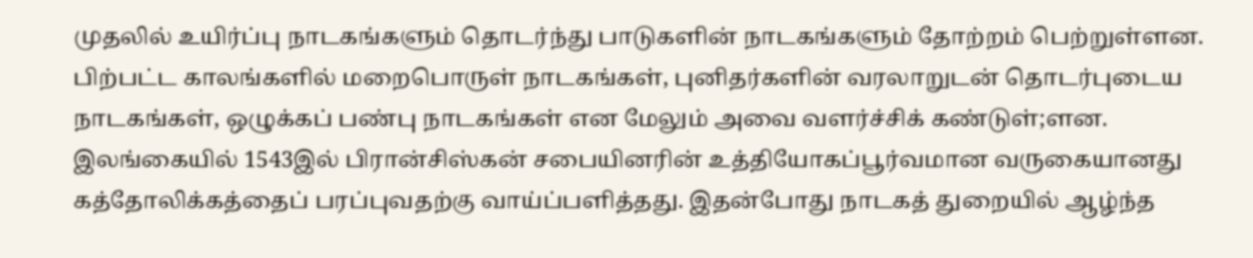முதலில் உயிர்ப்பு நாடகங்களும் தொடர்ந்து பாடுகளின் நாடகங்களும் தோற்றம் பெற்றுள்ளன. பிற்பட்ட காலங்களில் மறைபொருள் நாடகங்கள், புனிதர்களின் வரலாறுடன் தொடர்புடைய நாடகங்கள், ஒழுக்கப் பண்பு நாடகங்கள் என மேலும் அவை வளர்ச்சிக் கண்டுள்;ளன. இலங்கையில் 1543இல் பிரான்சிஸ்கன் சபையினரின் உத்தியோகப்பூர்வமான வருகையானது கத்தோலிக்கத்தைப் பரப்புவதற்கு வாய்ப்பளித்தது. இதன்போது நாடகத் துறையில் ஆழ்ந்த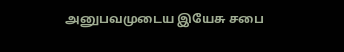அனுபவமுடைய இயேசு சபை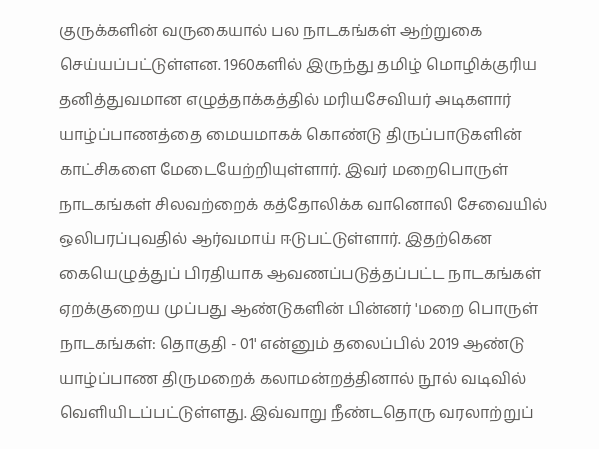குருக்களின் வருகையால் பல நாடகங்கள் ஆற்றுகை செய்யப்பட்டுள்ளன. 1960களில் இருந்து தமிழ் மொழிக்குரிய தனித்துவமான எழுத்தாக்கத்தில் மரியசேவியர் அடிகளார் யாழ்ப்பாணத்தை மையமாகக் கொண்டு திருப்பாடுகளின் காட்சிகளை மேடையேற்றியுள்ளார். இவர் மறைபொருள் நாடகங்கள் சிலவற்றைக் கத்தோலிக்க வானொலி சேவையில் ஒலிபரப்புவதில் ஆர்வமாய் ஈடுபட்டுள்ளார். இதற்கென கையெழுத்துப் பிரதியாக ஆவணப்படுத்தப்பட்ட நாடகங்கள் ஏறக்குறைய முப்பது ஆண்டுகளின் பின்னர் 'மறை பொருள் நாடகங்கள்: தொகுதி - 01' என்னும் தலைப்பில் 2019 ஆண்டு யாழ்ப்பாண திருமறைக் கலாமன்றத்தினால் நூல் வடிவில் வெளியிடப்பட்டுள்ளது. இவ்வாறு நீண்டதொரு வரலாற்றுப்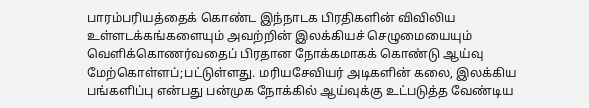பாரம்பரியத்தைக் கொண்ட இந்நாடக பிரதிகளின் விவிலிய உள்ளடக்கங்களையும் அவற்றின் இலக்கியச் செழுமையையும் வெளிக்கொணர்வதைப் பிரதான நோக்கமாகக் கொண்டு ஆய்வு மேற்கொள்ளப்;பட்டுள்ளது. மரியசேவியர் அடிகளின் கலை, இலக்கிய பங்களிப்பு என்பது பன்முக நோக்கில் ஆய்வுக்கு உட்படுத்த வேண்டிய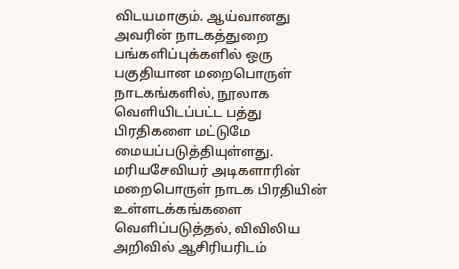விடயமாகும். ஆய்வானது அவரின் நாடகத்துறை பங்களிப்புக்களில் ஒரு பகுதியான மறைபொருள் நாடகங்களில், நூலாக வெளியிடப்பட்ட பத்து பிரதிகளை மட்டுமே மையப்படுத்தியுள்ளது. மரியசேவியர் அடிகளாரின் மறைபொருள் நாடக பிரதியின் உள்ளடக்கங்களை வெளிப்படுத்தல், விவிலிய அறிவில் ஆசிரியரிடம்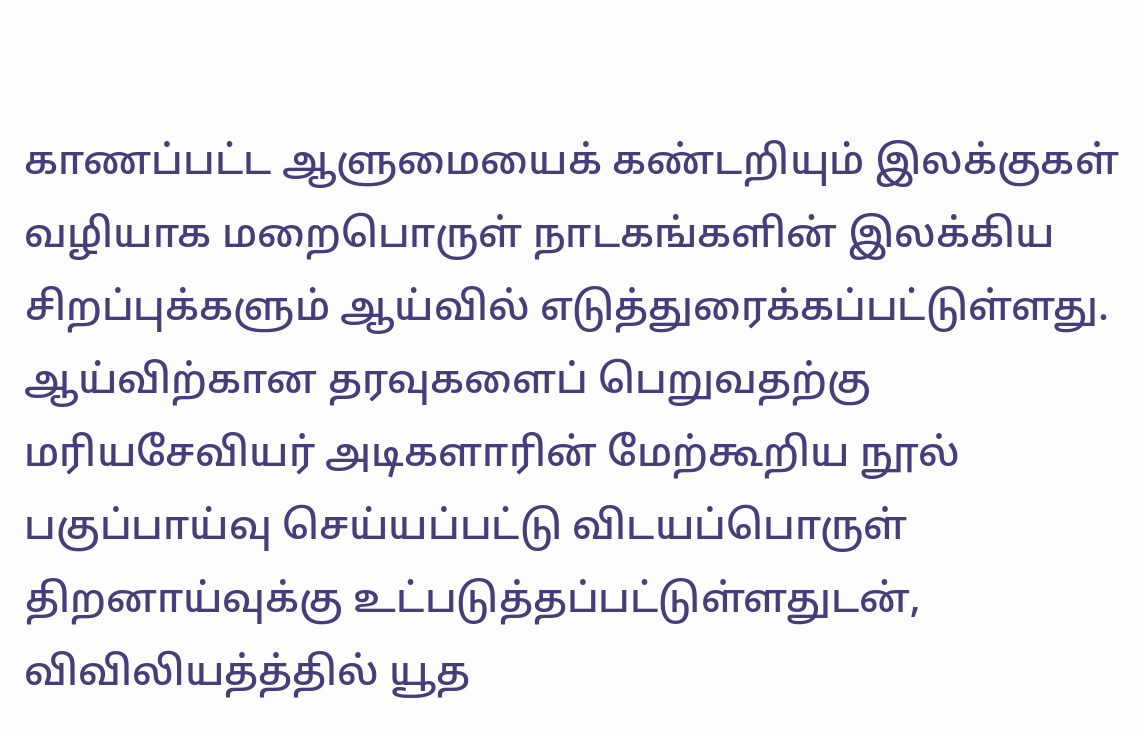காணப்பட்ட ஆளுமையைக் கண்டறியும் இலக்குகள் வழியாக மறைபொருள் நாடகங்களின் இலக்கிய சிறப்புக்களும் ஆய்வில் எடுத்துரைக்கப்பட்டுள்ளது. ஆய்விற்கான தரவுகளைப் பெறுவதற்கு மரியசேவியர் அடிகளாரின் மேற்கூறிய நூல் பகுப்பாய்வு செய்யப்பட்டு விடயப்பொருள் திறனாய்வுக்கு உட்படுத்தப்பட்டுள்ளதுடன், விவிலியத்த்தில் யூத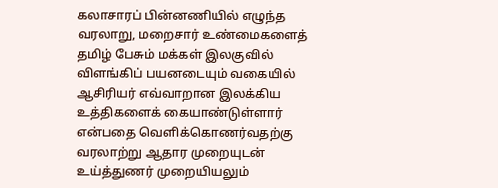கலாசாரப் பின்னணியில் எழுந்த வரலாறு, மறைசார் உண்மைகளைத் தமிழ் பேசும் மக்கள் இலகுவில் விளங்கிப் பயனடையும் வகையில் ஆசிரியர் எவ்வாறான இலக்கிய உத்திகளைக் கையாண்டுள்ளார் என்பதை வெளிக்கொணர்வதற்கு வரலாற்று ஆதார முறையுடன் உய்த்துணர் முறையியலும்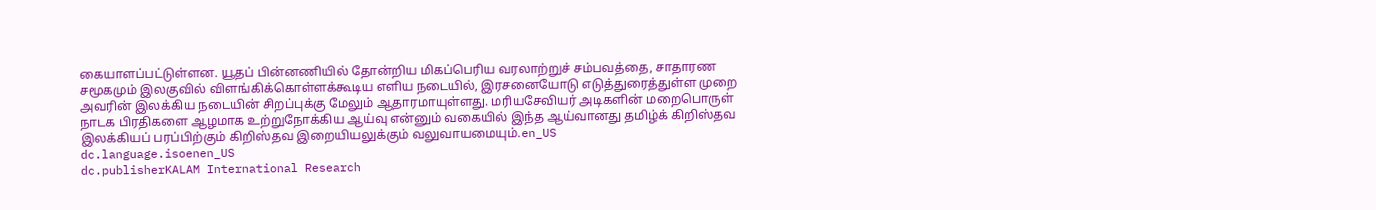கையாளப்பட்டுள்ளன. யூதப் பின்னணியில் தோன்றிய மிகப்பெரிய வரலாற்றுச் சம்பவத்தை, சாதாரண சமூகமும் இலகுவில் விளங்கிக்கொள்ளக்கூடிய எளிய நடையில், இரசனையோடு எடுத்துரைத்துள்ள முறை அவரின் இலக்கிய நடையின் சிறப்புக்கு மேலும் ஆதாரமாயுள்ளது. மரியசேவியர் அடிகளின் மறைபொருள் நாடக பிரதிகளை ஆழமாக உற்றுநோக்கிய ஆய்வு என்னும் வகையில் இந்த ஆய்வானது தமிழ்க் கிறிஸ்தவ இலக்கியப் பரப்பிற்கும் கிறிஸ்தவ இறையியலுக்கும் வலுவாயமையும்.en_US
dc.language.isoenen_US
dc.publisherKALAM International Research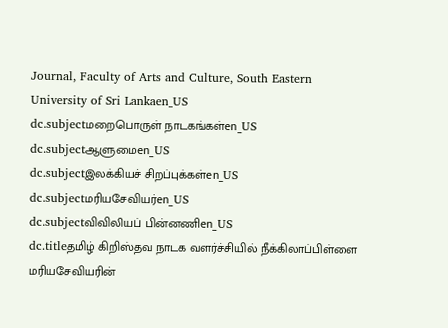Journal, Faculty of Arts and Culture, South Eastern University of Sri Lankaen_US
dc.subjectமறைபொருள் நாடகங்கள்en_US
dc.subjectஆளுமைen_US
dc.subjectஇலக்கியச் சிறப்புக்கள்en_US
dc.subjectமரியசேவியர்en_US
dc.subjectவிவிலியப் பின்னணிen_US
dc.titleதமிழ் கிறிஸ்தவ நாடக வளர்ச்சியில் நீக்கிலாப்பிள்ளை மரியசேவியரின்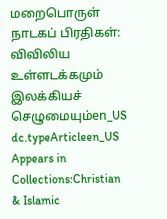மறைபொருள் நாடகப் பிரதிகள்: விவிலிய உள்ளடக்கமும் இலக்கியச் செழுமையும்en_US
dc.typeArticleen_US
Appears in Collections:Christian & Islamic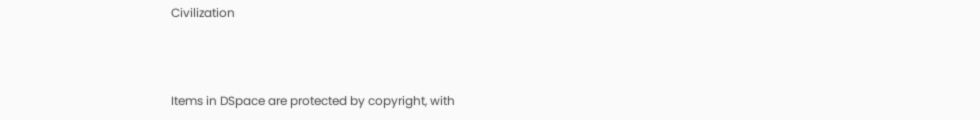Civilization



Items in DSpace are protected by copyright, with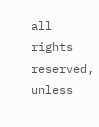all rights reserved, unless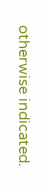otherwise indicated.